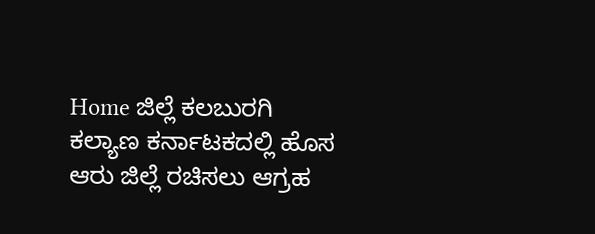Home ಜಿಲ್ಲೆ ಕಲಬುರಗಿ ಕಲ್ಯಾಣ ಕರ್ನಾಟಕದಲ್ಲಿ ಹೊಸ ಆರು ಜಿಲ್ಲೆ ರಚಿಸಲು ಆಗ್ರಹ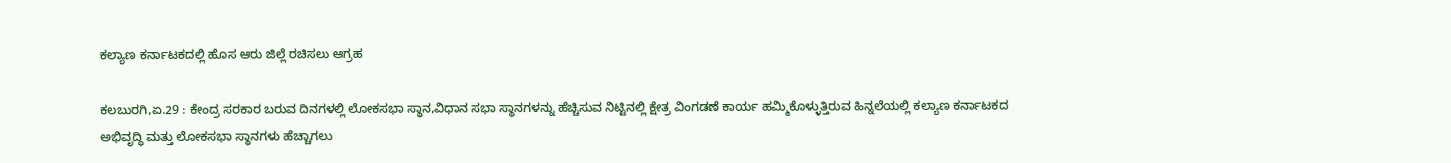ಕಲ್ಯಾಣ ಕರ್ನಾಟಕದಲ್ಲಿ ಹೊಸ ಆರು ಜಿಲ್ಲೆ ರಚಿಸಲು ಆಗ್ರಹ

ಕಲಬುರಗಿ,ಏ.29 : ಕೇಂದ್ರ ಸರಕಾರ ಬರುವ ದಿನಗಳಲ್ಲಿ ಲೋಕಸಭಾ ಸ್ಥಾನ,ವಿಧಾನ ಸಭಾ ಸ್ಥಾನಗಳನ್ನು ಹೆಚ್ಚಿಸುವ ನಿಟ್ಟಿನಲ್ಲಿ ಕ್ಷೇತ್ರ ವಿಂಗಡಣೆ ಕಾರ್ಯ ಹಮ್ಮಿಕೊಳ್ಳುತ್ತಿರುವ ಹಿನ್ನಲೆಯಲ್ಲಿ ಕಲ್ಯಾಣ ಕರ್ನಾಟಕದ ಅಭಿವೃದ್ಧಿ ಮತ್ತು ಲೋಕಸಭಾ ಸ್ಥಾನಗಳು ಹೆಚ್ಚಾಗಲು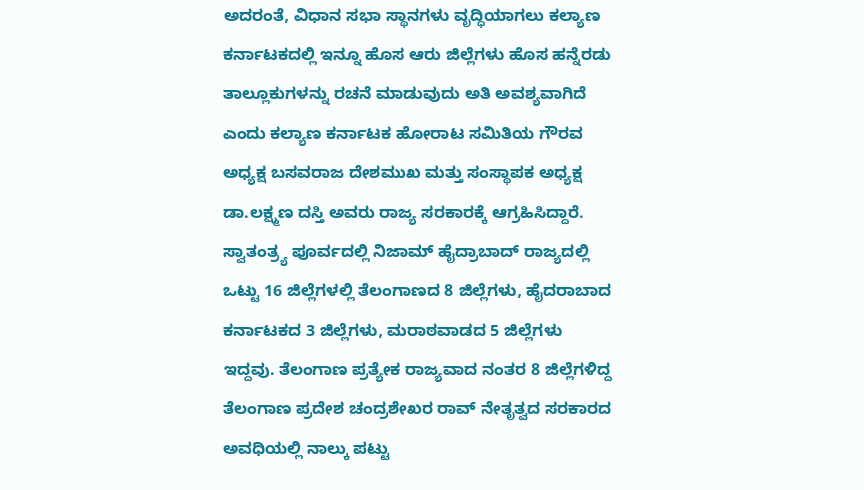ಅದರಂತೆ, ವಿಧಾನ ಸಭಾ ಸ್ಥಾನಗಳು ವೃದ್ಧಿಯಾಗಲು ಕಲ್ಯಾಣ ಕರ್ನಾಟಕದಲ್ಲಿ ಇನ್ನೂ ಹೊಸ ಆರು ಜಿಲ್ಲೆಗಳು ಹೊಸ ಹನ್ನೆರಡು ತಾಲ್ಲೂಕುಗಳನ್ನು ರಚನೆ ಮಾಡುವುದು ಅತಿ ಅವಶ್ಯವಾಗಿದೆ ಎಂದು ಕಲ್ಯಾಣ ಕರ್ನಾಟಕ ಹೋರಾಟ ಸಮಿತಿಯ ಗೌರವ ಅಧ್ಯಕ್ಷ ಬಸವರಾಜ ದೇಶಮುಖ ಮತ್ತು ಸಂಸ್ಥಾಪಕ ಅಧ್ಯಕ್ಷ ಡಾ.ಲಕ್ಷ್ಮಣ ದಸ್ತಿ ಅವರು ರಾಜ್ಯ ಸರಕಾರಕ್ಕೆ ಆಗ್ರಹಿಸಿದ್ದಾರೆ.
ಸ್ವಾತಂತ್ರ್ಯ ಪೂರ್ವದಲ್ಲಿ ನಿಜಾಮ್ ಹೈದ್ರಾಬಾದ್ ರಾಜ್ಯದಲ್ಲಿ ಒಟ್ಟು 16 ಜಿಲ್ಲೆಗಳಲ್ಲಿ ತೆಲಂಗಾಣದ 8 ಜಿಲ್ಲೆಗಳು, ಹೈದರಾಬಾದ ಕರ್ನಾಟಕದ 3 ಜಿಲ್ಲೆಗಳು, ಮರಾಠವಾಡದ 5 ಜಿಲ್ಲೆಗಳು ಇದ್ದವು. ತೆಲಂಗಾಣ ಪ್ರತ್ಯೇಕ ರಾಜ್ಯವಾದ ನಂತರ 8 ಜಿಲ್ಲೆಗಳಿದ್ದ ತೆಲಂಗಾಣ ಪ್ರದೇಶ ಚಂದ್ರಶೇಖರ ರಾವ್ ನೇತೃತ್ವದ ಸರಕಾರದ ಅವಧಿಯಲ್ಲಿ ನಾಲ್ಕು ಪಟ್ಟು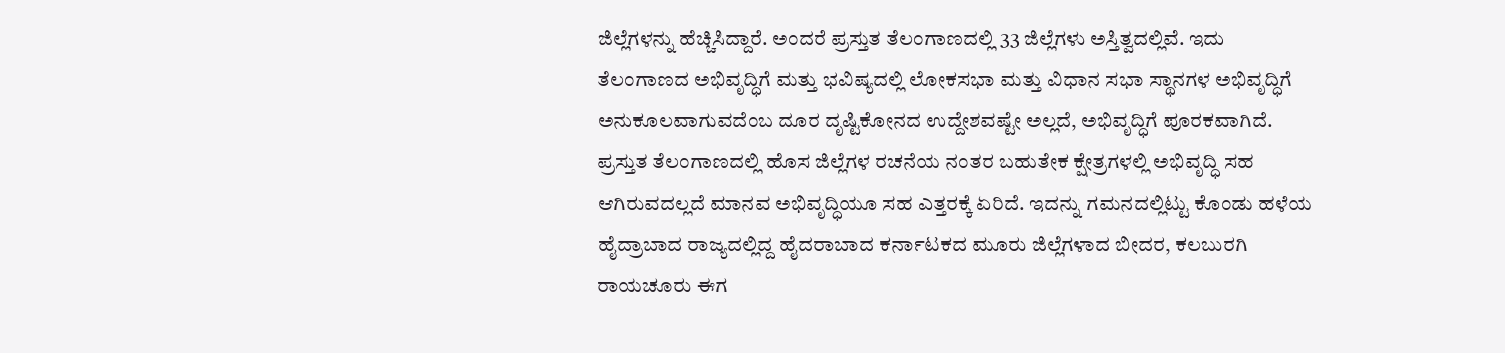ಜಿಲ್ಲೆಗಳನ್ನು ಹೆಚ್ಚಿಸಿದ್ದಾರೆ. ಅಂದರೆ ಪ್ರಸ್ತುತ ತೆಲಂಗಾಣದಲ್ಲಿ 33 ಜಿಲ್ಲೆಗಳು ಅಸ್ತಿತ್ವದಲ್ಲಿವೆ. ಇದು ತೆಲಂಗಾಣದ ಅಭಿವೃದ್ಧಿಗೆ ಮತ್ತು ಭವಿಷ್ಯದಲ್ಲಿ ಲೋಕಸಭಾ ಮತ್ತು ವಿಧಾನ ಸಭಾ ಸ್ಥಾನಗಳ ಅಭಿವೃದ್ಧಿಗೆ ಅನುಕೂಲವಾಗುವದೆಂಬ ದೂರ ದೃಷ್ಟಿಕೋನದ ಉದ್ದೇಶವಷ್ಟೇ ಅಲ್ಲದೆ, ಅಭಿವೃದ್ಧಿಗೆ ಪೂರಕವಾಗಿದೆ. ಪ್ರಸ್ತುತ ತೆಲಂಗಾಣದಲ್ಲಿ ಹೊಸ ಜಿಲ್ಲೆಗಳ ರಚನೆಯ ನಂತರ ಬಹುತೇಕ ಕ್ಷೇತ್ರಗಳಲ್ಲಿ ಅಭಿವೃದ್ಧಿ ಸಹ ಆಗಿರುವದಲ್ಲದೆ ಮಾನವ ಅಭಿವೃದ್ಧಿಯೂ ಸಹ ಎತ್ತರಕ್ಕೆ ಏರಿದೆ. ಇದನ್ನು ಗಮನದಲ್ಲಿಟ್ಟು ಕೊಂಡು ಹಳೆಯ ಹೈದ್ರಾಬಾದ ರಾಜ್ಯದಲ್ಲಿದ್ದ ಹೈದರಾಬಾದ ಕರ್ನಾಟಕದ ಮೂರು ಜಿಲ್ಲೆಗಳಾದ ಬೀದರ, ಕಲಬುರಗಿ ರಾಯಚೂರು ಈಗ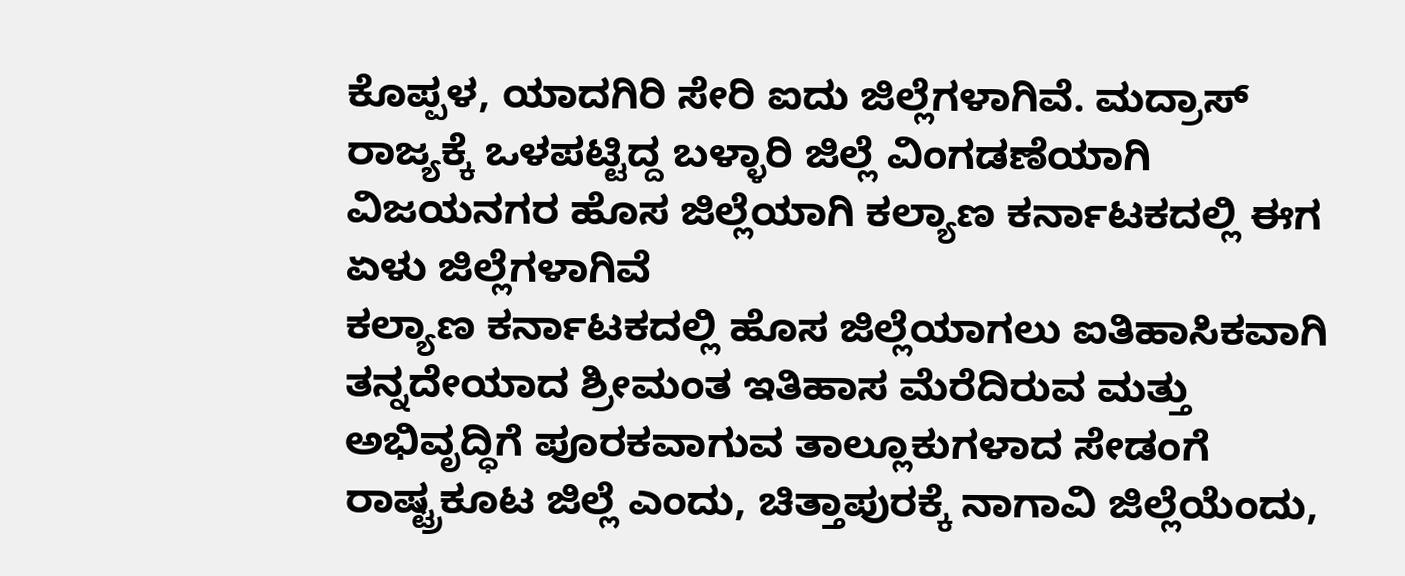ಕೊಪ್ಪಳ, ಯಾದಗಿರಿ ಸೇರಿ ಐದು ಜಿಲ್ಲೆಗಳಾಗಿವೆ. ಮದ್ರಾಸ್ ರಾಜ್ಯಕ್ಕೆ ಒಳಪಟ್ಟಿದ್ದ ಬಳ್ಳಾರಿ ಜಿಲ್ಲೆ ವಿಂಗಡಣೆಯಾಗಿ ವಿಜಯನಗರ ಹೊಸ ಜಿಲ್ಲೆಯಾಗಿ ಕಲ್ಯಾಣ ಕರ್ನಾಟಕದಲ್ಲಿ ಈಗ ಏಳು ಜಿಲ್ಲೆಗಳಾಗಿವೆ
ಕಲ್ಯಾಣ ಕರ್ನಾಟಕದಲ್ಲಿ ಹೊಸ ಜಿಲ್ಲೆಯಾಗಲು ಐತಿಹಾಸಿಕವಾಗಿ ತನ್ನದೇಯಾದ ಶ್ರೀಮಂತ ಇತಿಹಾಸ ಮೆರೆದಿರುವ ಮತ್ತು ಅಭಿವೃದ್ಧಿಗೆ ಪೂರಕವಾಗುವ ತಾಲ್ಲೂಕುಗಳಾದ ಸೇಡಂಗೆ ರಾಷ್ಟ್ರಕೂಟ ಜಿಲ್ಲೆ ಎಂದು, ಚಿತ್ತಾಪುರಕ್ಕೆ ನಾಗಾವಿ ಜಿಲ್ಲೆಯೆಂದು,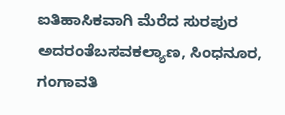ಐತಿಹಾಸಿಕವಾಗಿ ಮೆರೆದ ಸುರಪುರ ಅದರಂತೆಬಸವಕಲ್ಯಾಣ, ಸಿಂಧನೂರ, ಗಂಗಾವತಿ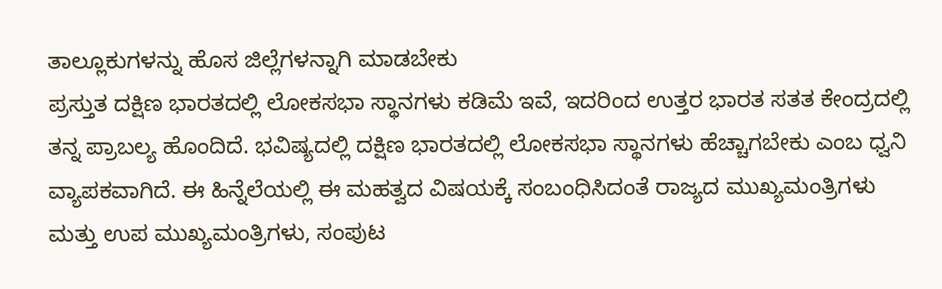ತಾಲ್ಲೂಕುಗಳನ್ನು ಹೊಸ ಜಿಲ್ಲೆಗಳನ್ನಾಗಿ ಮಾಡಬೇಕು
ಪ್ರಸ್ತುತ ದಕ್ಷಿಣ ಭಾರತದಲ್ಲಿ ಲೋಕಸಭಾ ಸ್ಥಾನಗಳು ಕಡಿಮೆ ಇವೆ, ಇದರಿಂದ ಉತ್ತರ ಭಾರತ ಸತತ ಕೇಂದ್ರದಲ್ಲಿ ತನ್ನ ಪ್ರಾಬಲ್ಯ ಹೊಂದಿದೆ. ಭವಿಷ್ಯದಲ್ಲಿ ದಕ್ಷಿಣ ಭಾರತದಲ್ಲಿ ಲೋಕಸಭಾ ಸ್ಥಾನಗಳು ಹೆಚ್ಚಾಗಬೇಕು ಎಂಬ ಧ್ವನಿ ವ್ಯಾಪಕವಾಗಿದೆ. ಈ ಹಿನ್ನೆಲೆಯಲ್ಲಿ ಈ ಮಹತ್ವದ ವಿಷಯಕ್ಕೆ ಸಂಬಂಧಿಸಿದಂತೆ ರಾಜ್ಯದ ಮುಖ್ಯಮಂತ್ರಿಗಳು ಮತ್ತು ಉಪ ಮುಖ್ಯಮಂತ್ರಿಗಳು, ಸಂಪುಟ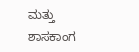ಮತ್ತು ಶಾಸಕಾಂಗ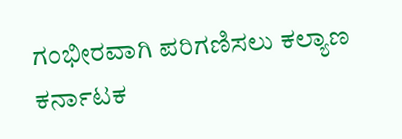ಗಂಭೀರವಾಗಿ ಪರಿಗಣಿಸಲು ಕಲ್ಯಾಣ ಕರ್ನಾಟಕ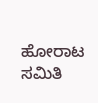ಹೋರಾಟ ಸಮಿತಿ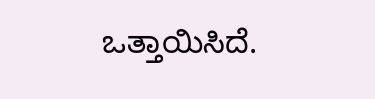ಒತ್ತಾಯಿಸಿದೆ.